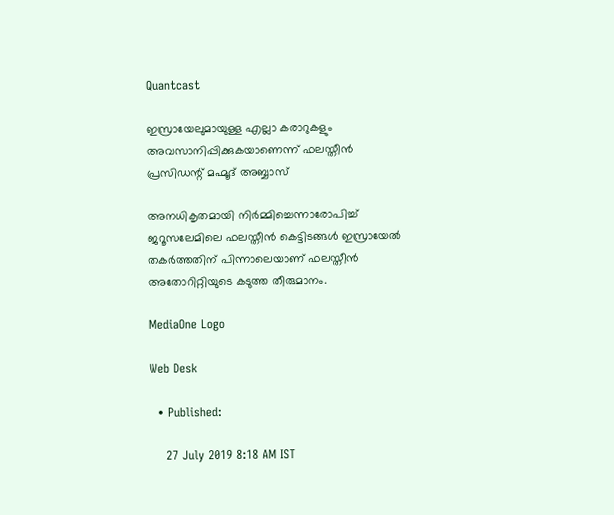Quantcast

ഇസ്രായേലുമായുള്ള എല്ലാ കരാറുകളും അവസാനിപ്പിക്കുകയാണെന്ന് ഫലസ്തീന്‍ പ്രസിഡന്റ് മഹ്മൂദ് അബ്ബാസ്

അനധികൃതമായി നിര്‍മ്മിച്ചെന്നാരോപിച്ച് ജറൂസലേമിലെ ഫലസ്തീന്‍ കെട്ടിടങ്ങള്‍ ഇസ്രായേല്‍ തകര്‍ത്തതിന് പിന്നാലെയാണ് ഫലസ്തീന്‍ അതോറിറ്റിയുടെ കടുത്ത തീരുമാനം.

MediaOne Logo

Web Desk

  • Published:

    27 July 2019 8:18 AM IST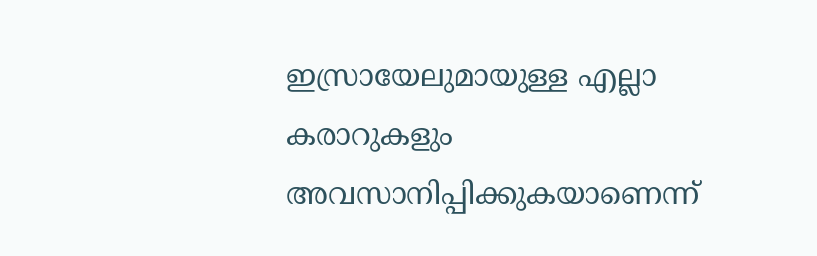ഇസ്രായേലുമായുള്ള എല്ലാ കരാറുകളും അവസാനിപ്പിക്കുകയാണെന്ന്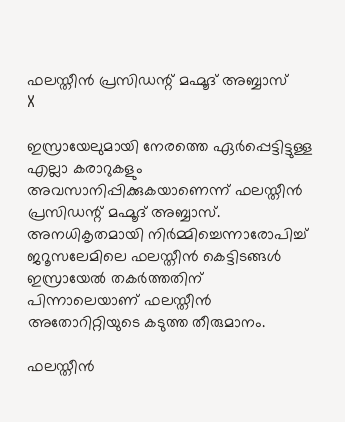ഫലസ്തീന്‍ പ്രസിഡന്റ് മഹ്മൂദ് അബ്ബാസ്
X

ഇസ്രായേലുമായി നേരത്തെ ഏര്‍പ്പെട്ടിട്ടുള്ള എല്ലാ കരാറുകളും അവസാനിപ്പിക്കുകയാണെന്ന് ഫലസ്തീന്‍ പ്രസിഡന്റ് മഹ്മൂദ് അബ്ബാസ്. അനധികൃതമായി നിര്‍മ്മിച്ചെന്നാരോപിച്ച് ജറൂസലേമിലെ ഫലസ്തീന്‍ കെട്ടിടങ്ങള്‍ ഇസ്രായേല്‍ തകര്‍ത്തതിന് പിന്നാലെയാണ് ഫലസ്തീന്‍ അതോറിറ്റിയുടെ കടുത്ത തീരുമാനം.

ഫലസ്തീന്‍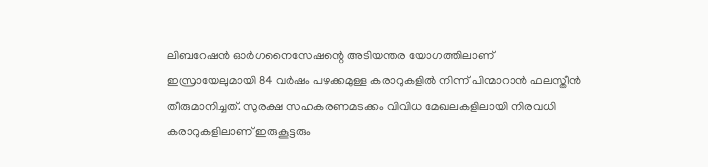ലിബറേഷന്‍ ഓര്‍ഗനൈസേഷന്റെ അടിയന്തര യോഗത്തിലാണ് ഇസ്രായേലുമായി 84 വര്‍ഷം പഴക്കമുള്ള കരാറുകളില്‍ നിന്ന് പിന്മാറാന്‍ ഫലസ്തീന്‍ തീരുമാനിച്ചത്. സുരക്ഷ സഹകരണമടക്കം വിവിധ മേഖലകളിലായി നിരവധി കരാറുകളിലാണ് ഇരുകൂട്ടരും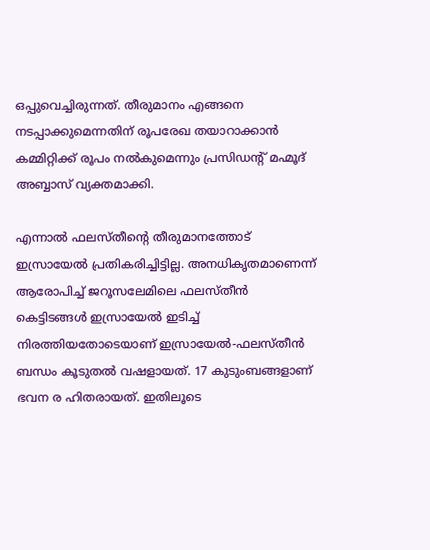ഒപ്പുവെച്ചിരുന്നത്. തീരുമാനം എങ്ങനെ നടപ്പാക്കുമെന്നതിന് രൂപരേഖ തയാറാക്കാന്‍ കമ്മിറ്റിക്ക് രൂപം നല്‍കുമെന്നും പ്രസിഡന്റ് മഹ്മൂദ് അബ്ബാസ് വ്യക്തമാക്കി.

എന്നാല്‍ ഫലസ്തീന്റെ തീരുമാനത്തോട് ഇസ്രായേല്‍ പ്രതികരിച്ചിട്ടില്ല. അനധികൃതമാണെന്ന് ആരോപിച്ച് ജറൂസലേമിലെ ഫലസ്തീന്‍ കെട്ടിടങ്ങള്‍ ഇസ്രായേല്‍ ഇടിച്ച് നിരത്തിയതോടെയാണ് ഇസ്രായേല്‍-ഫലസ്തീന്‍ ബന്ധം കൂടുതല്‍ വഷളായത്. 17 കുടുംബങ്ങളാണ് ഭവന ര ഹിതരായത്. ഇതിലൂടെ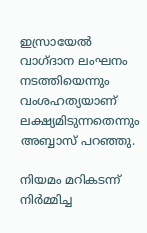ഇസ്രായേല്‍ വാഗ്ദാന ലംഘനം നടത്തിയെന്നും വംശഹത്യയാണ് ലക്ഷ്യമിടുന്നതെന്നും അബ്ബാസ് പറഞ്ഞു.

നിയമം മറികടന്ന് നിര്‍മ്മിച്ച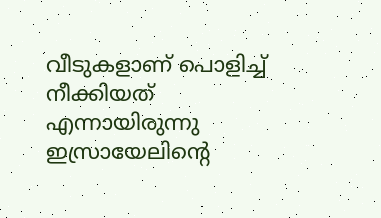വീടുകളാണ് പൊളിച്ച് നീക്കിയത് എന്നായിരുന്നു ഇസ്രായേലിന്റെ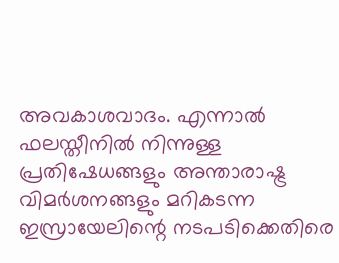അവകാശവാദം. എന്നാല്‍ ഫലസ്തീനില്‍ നിന്നുള്ള പ്രതിഷേധങ്ങളും അന്താരാഷ്ട്ര വിമര്‍ശനങ്ങളും മറികടന്ന ഇസ്രായേലിന്റെ നടപടിക്കെതിരെ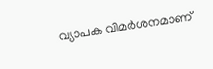വ്യാപക വിമര്‍ശനമാണ്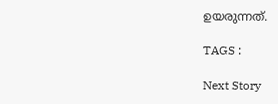ഉയരുന്നത്.

TAGS :

Next Story